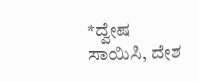*ದ್ವೇಷ ಸಾಯಿಸಿ, ದೇಶ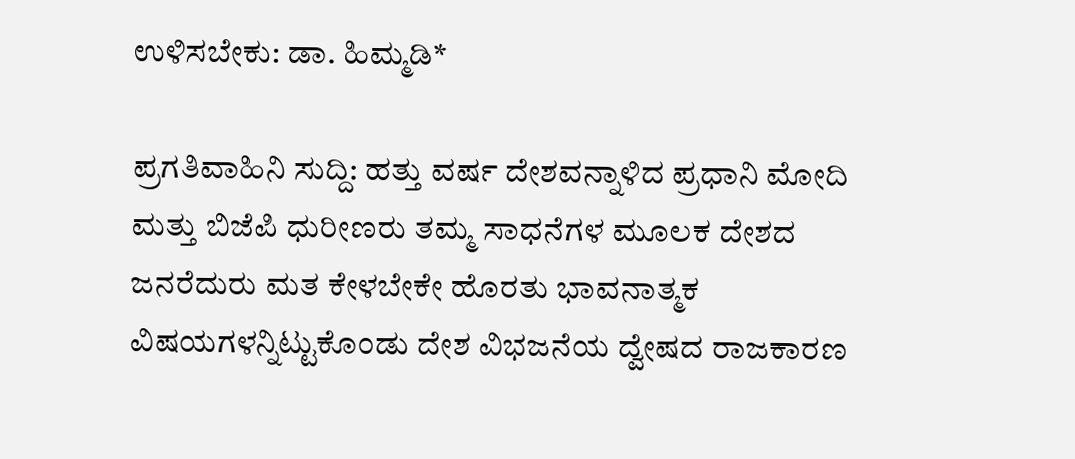ಉಳಿಸಬೇಕು: ಡಾ. ಹಿಮ್ಮಡಿ*

ಪ್ರಗತಿವಾಹಿನಿ ಸುದ್ದಿ: ಹತ್ತು ವರ್ಷ ದೇಶವನ್ನಾಳಿದ ಪ್ರಧಾನಿ ಮೋದಿ ಮತ್ತು ಬಿಜೆಪಿ ಧುರೀಣರು ತಮ್ಮ ಸಾಧನೆಗಳ ಮೂಲಕ ದೇಶದ ಜನರೆದುರು ಮತ ಕೇಳಬೇಕೇ ಹೊರತು ಭಾವನಾತ್ಮಕ ವಿಷಯಗಳನ್ನಿಟ್ಟುಕೊಂಡು ದೇಶ ವಿಭಜನೆಯ ದ್ವೇಷದ ರಾಜಕಾರಣ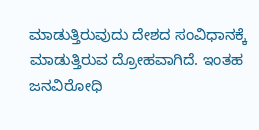ಮಾಡುತ್ತಿರುವುದು ದೇಶದ ಸಂವಿಧಾನಕ್ಕೆ ಮಾಡುತ್ತಿರುವ ದ್ರೋಹವಾಗಿದೆ. ಇಂತಹ ಜನವಿರೋಧಿ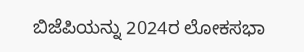ಬಿಜೆಪಿಯನ್ನು 2024ರ ಲೋಕಸಭಾ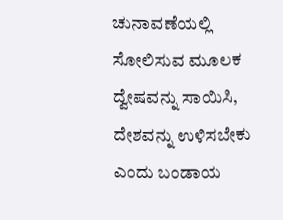ಚುನಾವಣೆಯಲ್ಲಿ ಸೋಲಿಸುವ ಮೂಲಕ ದ್ವೇಷವನ್ನು ಸಾಯಿಸಿ, ದೇಶವನ್ನು ಉಳಿಸಬೇಕು ಎಂದು ಬಂಡಾಯ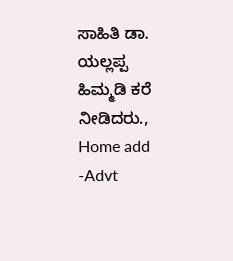ಸಾಹಿತಿ ಡಾ. ಯಲ್ಲಪ್ಪ ಹಿಮ್ಮಡಿ ಕರೆ ನೀಡಿದರು., Home add -Advt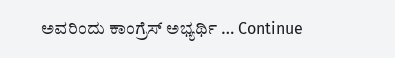ಅವರಿಂದು ಕಾಂಗ್ರೆಸ್ ಅಭ್ಯರ್ಥಿ … Continue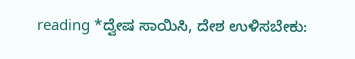reading *ದ್ವೇಷ ಸಾಯಿಸಿ, ದೇಶ ಉಳಿಸಬೇಕು: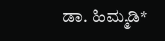ಡಾ. ಹಿಮ್ಮಡಿ*